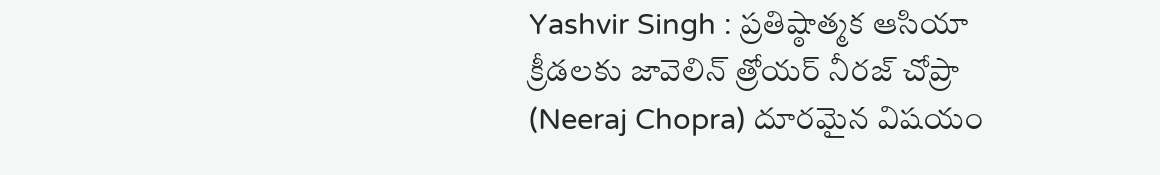Yashvir Singh : ప్రతిష్ఠాత్మక ఆసియా క్రీడలకు జావెలిన్ త్రోయర్ నీరజ్ చోప్రా (Neeraj Chopra) దూరమైన విషయం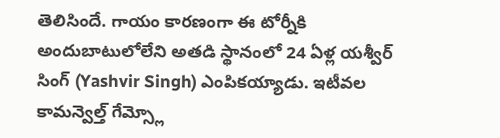తెలిసిందే. గాయం కారణంగా ఈ టోర్నీకి అందుబాటులోలేని అతడి స్థానంలో 24 ఏళ్ల యశ్వీర్ సింగ్ (Yashvir Singh) ఎంపికయ్యాడు. ఇటీవల కామన్వెల్త్ గేమ్స్లో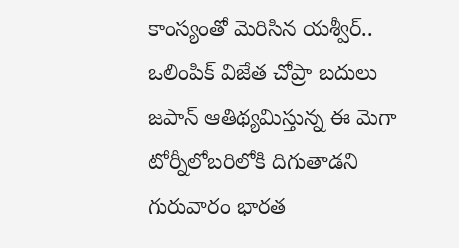కాంస్యంతో మెరిసిన యశ్వీర్.. ఒలింపిక్ విజేత చోప్రా బదులు జపాన్ ఆతిథ్యమిస్తున్న ఈ మెగా టోర్నీలోబరిలోకి దిగుతాడని గురువారం భారత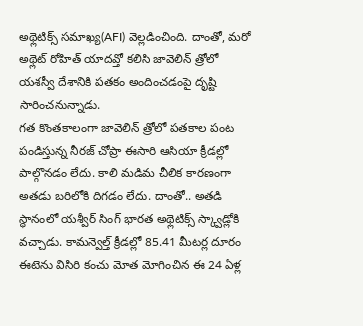అథ్లెటిక్స్ సమాఖ్య(AFI) వెల్లడించింది. దాంతో, మరో అథ్లెట్ రోహిత్ యాదవ్తో కలిసి జావెలిన్ త్రోలో యశస్వీ దేశానికి పతకం అందించడంపై దృష్టి సారించనున్నాడు.
గత కొంతకాలంగా జావెలిన్ త్రోలో పతకాల పంట పండిస్తున్న నీరజ్ చోప్రా ఈసారి ఆసియా క్రీడల్లో పాల్గొనడం లేదు. కాలి మడిమ చీలిక కారణంగా అతడు బరిలోకి దిగడం లేదు. దాంతో.. అతడి స్థానంలో యశ్వీర్ సింగ్ భారత అథ్లెటిక్స్ స్క్వాడ్లోకి వచ్చాడు. కామన్వెల్త్ క్రీడల్లో 85.41 మీటర్ల దూరం ఈటెను విసిరి కంచు మోత మోగించిన ఈ 24 ఏళ్ల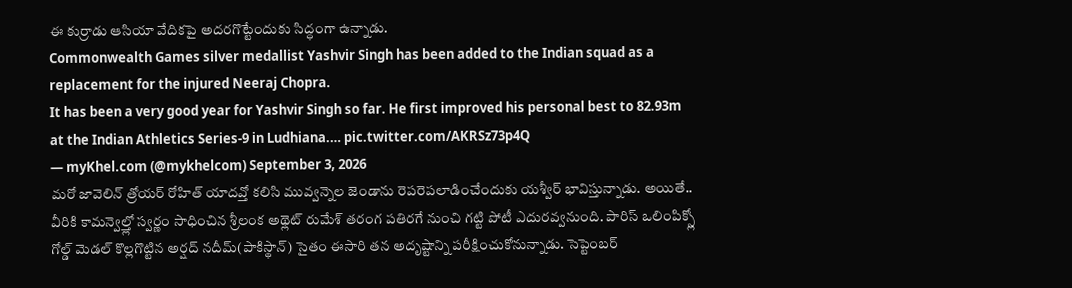ఈ కుర్రాడు ఆసియా వేదికపై అదరగొట్టేందుకు సిద్ధంగా ఉన్నాడు.
Commonwealth Games silver medallist Yashvir Singh has been added to the Indian squad as a replacement for the injured Neeraj Chopra.
It has been a very good year for Yashvir Singh so far. He first improved his personal best to 82.93m at the Indian Athletics Series-9 in Ludhiana.… pic.twitter.com/AKRSz73p4Q
— myKhel.com (@mykhelcom) September 3, 2026
మరో జావెలిన్ త్రోయర్ రోహిత్ యాదవ్తో కలిసి మువ్వన్నెల జెండాను రెపరెపలాడించేందుకు యశ్వీర్ భావిస్తున్నాడు. అయితే.. వీరికి కామన్వెల్త్లో స్వర్ణం సాధించిన శ్రీలంక అథ్లెట్ రుమేశ్ తరంగ పతిరగే నుంచి గట్టి పోటీ ఎదురవ్వనుంది. పారిస్ ఒలింపిక్స్లో గోల్డ్ మెడల్ కొల్లగొట్టిన అర్షద్ నదీమ్(పాకిస్థాన్) సైతం ఈసారి తన అదృష్టాన్ని పరీక్షించుకోనున్నాడు. సెప్టెంబర్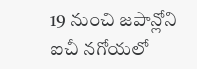19 నుంచి జపాన్లోని ఐచీ నగోయలో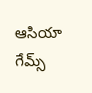ఆసియా గేమ్స్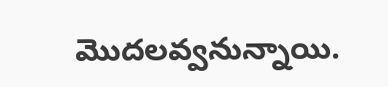మొదలవ్వనున్నాయి.